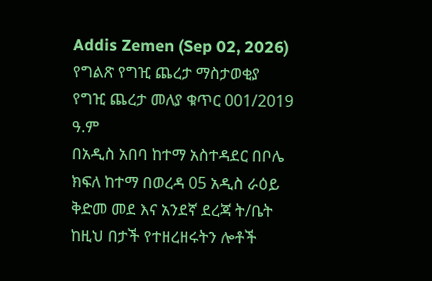Addis Zemen (Sep 02, 2026)
የግልጽ የግዢ ጨረታ ማስታወቂያ
የግዢ ጨረታ መለያ ቁጥር 001/2019 ዓ.ም
በአዲስ አበባ ከተማ አስተዳደር በቦሌ ክፍለ ከተማ በወረዳ 05 አዲስ ራዕይ ቅድመ መደ እና አንደኛ ደረጃ ት/ቤት ከዚህ በታች የተዘረዘሩትን ሎቶች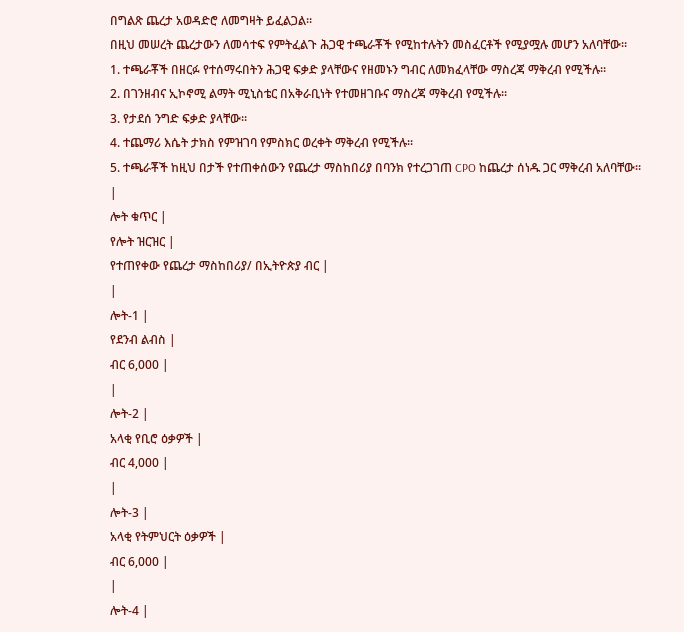በግልጽ ጨረታ አወዳድሮ ለመግዛት ይፈልጋል።
በዚህ መሠረት ጨረታውን ለመሳተፍ የምትፈልጉ ሕጋዊ ተጫራቾች የሚከተሉትን መስፈርቶች የሚያሟሉ መሆን አለባቸው።
1. ተጫራቾች በዘርፉ የተሰማሩበትን ሕጋዊ ፍቃድ ያላቸውና የዘመኑን ግብር ለመክፈላቸው ማስረጃ ማቅረብ የሚችሉ።
2. በገንዘብና ኢኮኖሚ ልማት ሚኒስቴር በአቅራቢነት የተመዘገቡና ማስረጃ ማቅረብ የሚችሉ።
3. የታደሰ ንግድ ፍቃድ ያላቸው።
4. ተጨማሪ እሴት ታክስ የምዝገባ የምስክር ወረቀት ማቅረብ የሚችሉ።
5. ተጫራቾች ከዚህ በታች የተጠቀሰውን የጨረታ ማስከበሪያ በባንክ የተረጋገጠ CPO ከጨረታ ሰነዱ ጋር ማቅረብ አለባቸው።
|
ሎት ቁጥር |
የሎት ዝርዝር |
የተጠየቀው የጨረታ ማስከበሪያ/ በኢትዮጵያ ብር |
|
ሎት-1 |
የደንብ ልብስ |
ብር 6,000 |
|
ሎት-2 |
አላቂ የቢሮ ዕቃዎች |
ብር 4,000 |
|
ሎት-3 |
አላቂ የትምህርት ዕቃዎች |
ብር 6,000 |
|
ሎት-4 |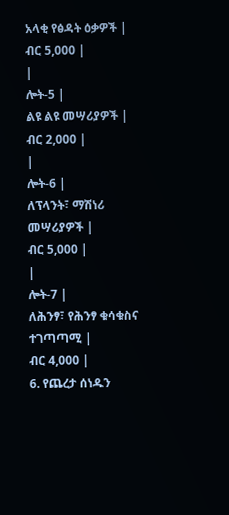አላቂ የፅዳት ዕቃዎች |
ብር 5,000 |
|
ሎት-5 |
ልዩ ልዩ መሣሪያዎች |
ብር 2,000 |
|
ሎት-6 |
ለፕላንት፣ ማሽነሪ መሣሪያዎች |
ብር 5,000 |
|
ሎት-7 |
ለሕንፃ፣ የሕንፃ ቁሳቁስና ተገጣጣሚ |
ብር 4,000 |
6. የጨረታ ሰነዱን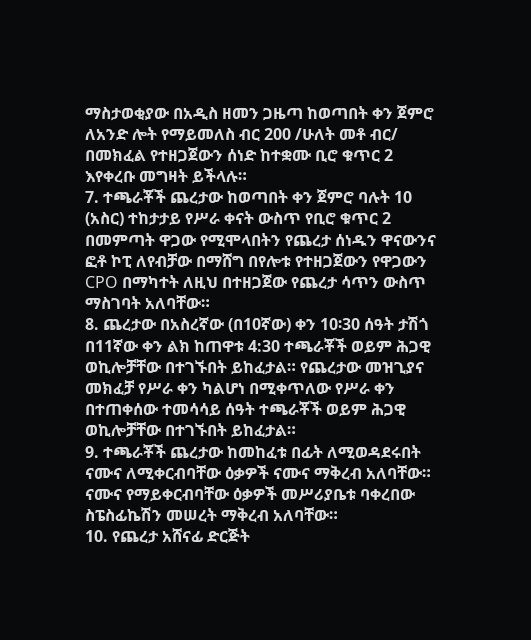ማስታወቂያው በአዲስ ዘመን ጋዜጣ ከወጣበት ቀን ጀምሮ ለአንድ ሎት የማይመለስ ብር 200 /ሁለት መቶ ብር/ በመክፈል የተዘጋጀውን ሰነድ ከተቋሙ ቢሮ ቁጥር 2 እየቀረቡ መግዛት ይችላሉ።
7. ተጫራቾች ጨረታው ከወጣበት ቀን ጀምሮ ባሉት 10 (አስር) ተከታታይ የሥራ ቀናት ውስጥ የቢሮ ቁጥር 2 በመምጣት ዋጋው የሚሞላበትን የጨረታ ሰነዱን ዋናውንና ፎቶ ኮፒ ለየብቻው በማሸግ በየሎቱ የተዘጋጀውን የዋጋውን CPO በማካተት ለዚህ በተዘጋጀው የጨረታ ሳጥን ውስጥ ማስገባት አለባቸው።
8. ጨረታው በአስረኛው (በ10ኛው) ቀን 10፡30 ሰዓት ታሽጎ በ11ኛው ቀን ልክ ከጠዋቱ 4:30 ተጫራቾች ወይም ሕጋዊ ወኪሎቻቸው በተገኙበት ይከፈታል። የጨረታው መዝጊያና መክፈቻ የሥራ ቀን ካልሆነ በሚቀጥለው የሥራ ቀን በተጠቀሰው ተመሳሳይ ሰዓት ተጫራቾች ወይም ሕጋዊ ወኪሎቻቸው በተገኙበት ይከፈታል።
9. ተጫራቾች ጨረታው ከመከፈቱ በፊት ለሚወዳደሩበት ናሙና ለሚቀርብባቸው ዕቃዎች ናሙና ማቅረብ አለባቸው። ናሙና የማይቀርብባቸው ዕቃዎች መሥሪያቤቱ ባቀረበው ስፔስፊኬሽን መሠረት ማቅረብ አለባቸው።
10. የጨረታ አሸናፊ ድርጅት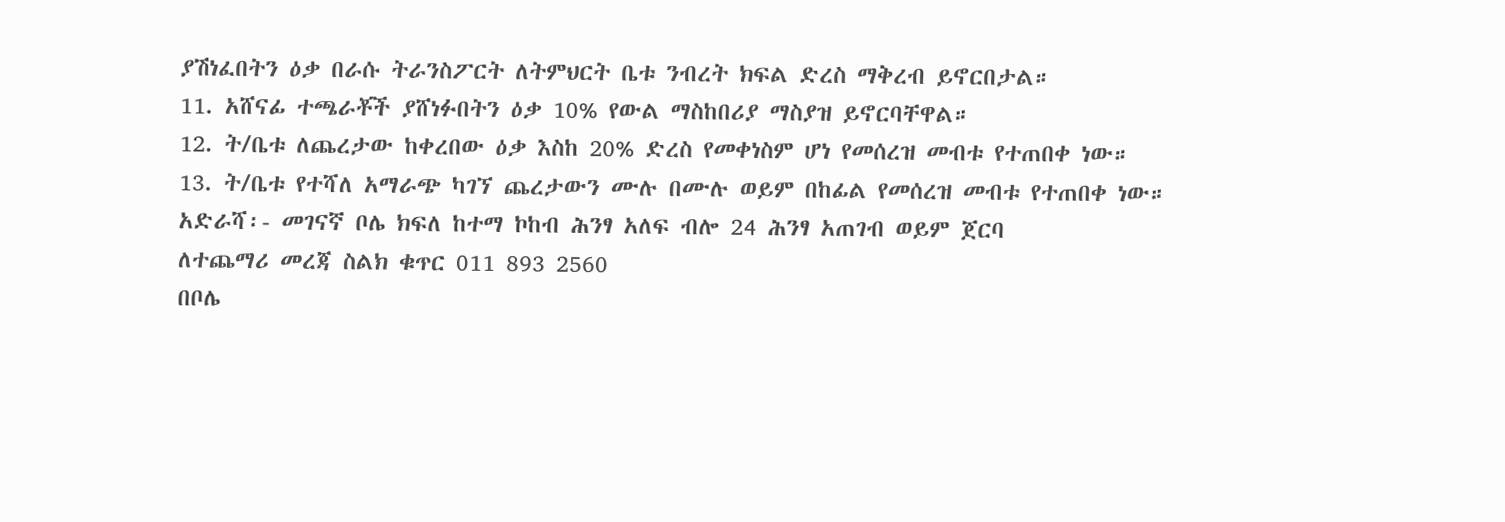ያሽነፈበትን ዕቃ በራሱ ትራንስፖርት ለትምህርት ቤቱ ንብረት ክፍል ድረስ ማቅረብ ይኖርበታል።
11. አሸናፊ ተጫራቾች ያሸነፉበትን ዕቃ 10% የውል ማስከበሪያ ማስያዝ ይኖርባቸዋል።
12. ት/ቤቱ ለጨረታው ከቀረበው ዕቃ እስከ 20% ድረስ የመቀነስም ሆነ የመሰረዝ መብቱ የተጠበቀ ነው።
13. ት/ቤቱ የተሻለ አማራጭ ካገኘ ጨረታውን ሙሉ በሙሉ ወይም በከፊል የመሰረዝ መብቱ የተጠበቀ ነው።
አድራሻ፡- መገናኛ ቦሌ ክፍለ ከተማ ኮከብ ሕንፃ አለፍ ብሎ 24 ሕንፃ አጠገብ ወይም ጀርባ
ለተጨማሪ መረጃ ስልክ ቁጥር 011 893 2560
በቦሌ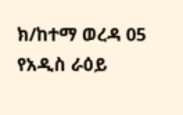ክ/ከተማ ወረዳ 05 የአዲስ ራዕይ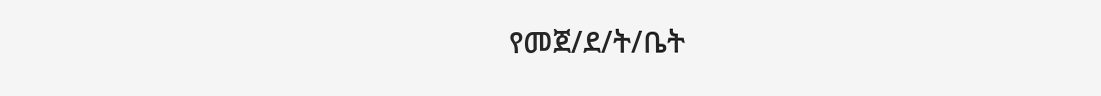የመጀ/ደ/ት/ቤት